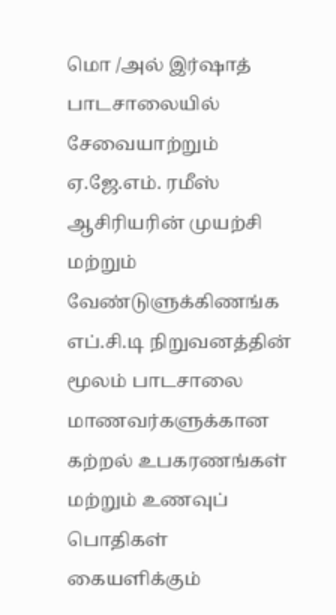மொ /அல் இர்ஷாத் பாடசாலையில் சேவையாற்றும் ஏ.ஜே.எம். ரமீஸ் ஆசிரியரின் முயற்சி மற்றும் வேண்டுளுக்கிணங்க எப்.சி.டி நிறுவனத்தின் மூலம் பாடசாலை மாணவர்களுக்கான கற்றல் உபகரணங்கள் மற்றும் உணவுப் பொதிகள் கையளிக்கும்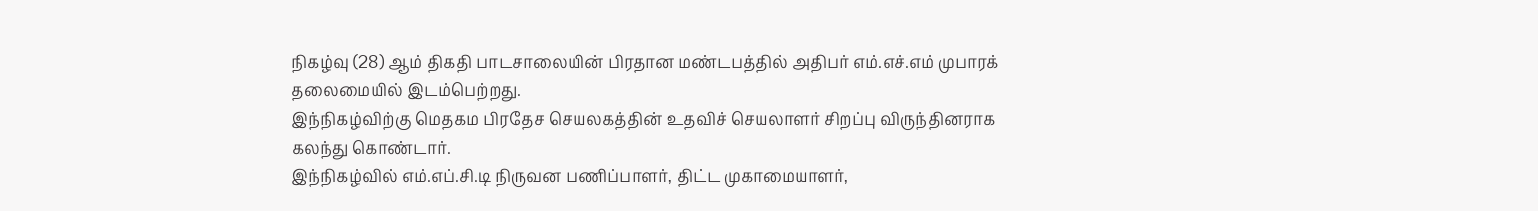நிகழ்வு (28) ஆம் திகதி பாடசாலையின் பிரதான மண்டபத்தில் அதிபர் எம்.எச்.எம் முபாரக் தலைமையில் இடம்பெற்றது.
இந்நிகழ்விற்கு மெதகம பிரதேச செயலகத்தின் உதவிச் செயலாளர் சிறப்பு விருந்தினராக கலந்து கொண்டார்.
இந்நிகழ்வில் எம்.எப்.சி.டி நிருவன பணிப்பாளர், திட்ட முகாமையாளர்,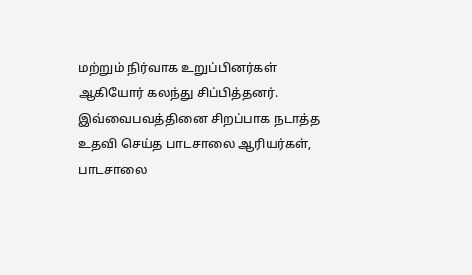மற்றும் நிர்வாக உறுப்பினர்கள் ஆகியோர் கலந்து சிப்பித்தனர்.
இவ்வைபவத்தினை சிறப்பாக நடாத்த உதவி செய்த பாடசாலை ஆரியர்கள், பாடசாலை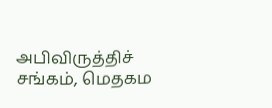அபிவிருத்திச் சங்கம், மெதகம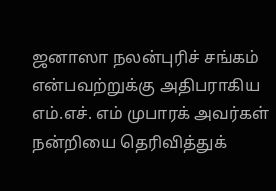ஜனாஸா நலன்புரிச் சங்கம் என்பவற்றுக்கு அதிபராகிய எம்.எச். எம் முபாரக் அவர்கள் நன்றியை தெரிவித்துக்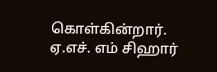கொள்கின்றார்.
ஏ.எச். எம் சிஹார்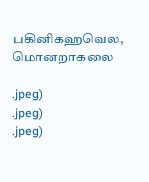பகினிகஹவெல, மொனறாகலை

.jpeg)
.jpeg)
.jpeg)